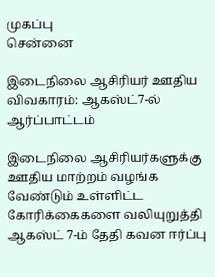முகப்பு
சென்னை

இடைநிலை ஆசிரியர் ஊதிய விவகாரம்: ஆகஸ்ட்7-ல் ஆர்ப்பாட்டம்

இடைநிலை ஆசிரியர்களுக்கு ஊதிய மாற்றம் வழங்க வேண்டும் உள்ளிட்ட கோரிக்கைகளை வலியுறுத்தி ஆகஸ்ட் 7-ம் தேதி கவன ஈர்ப்பு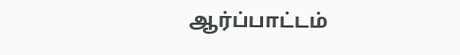ஆர்ப்பாட்டம்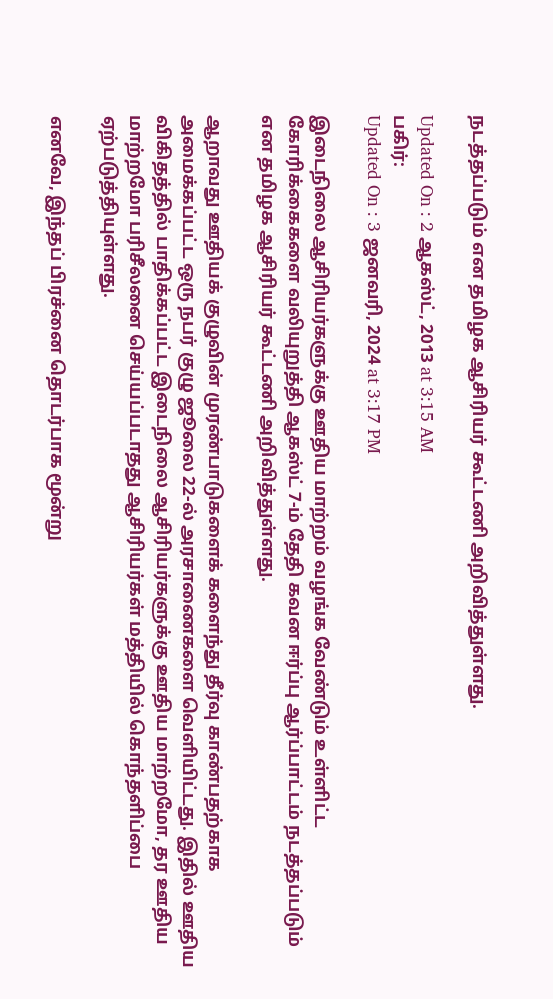நடத்தப்படும் என தமிழக ஆசிரியர் கூட்டணி அறிவித்துள்ளது.

Updated On : 2 ஆகஸ்ட், 2013 at 3:15 AM
பகிர்:
Updated On : 3 ஜனவரி, 2024 at 3:17 PM

இடைநிலை ஆசிரியர்களுக்கு ஊதிய மாற்றம் வழங்க வேண்டும் உள்ளிட்ட கோரிக்கைகளை வலியுறுத்தி ஆகஸ்ட் 7-ம் தேதி கவன ஈர்ப்பு ஆர்ப்பாட்டம் நடத்தப்படும் என தமிழக ஆசிரியர் கூட்டணி அறிவித்துள்ளது.

ஆறாவது ஊதியக் குழுவின் முரண்பாடுகளைக் களைந்து தீர்வு காண்பதற்காக அமைக்கப்பட்ட ஒரு நபர் குழு ஜூலை 22-ல் அரசாணைகளை வெளியிட்டது. இதில் ஊதிய விகிதத்தில் பாதிக்கப்பட்ட இடைநிலை ஆசிரியர்களுக்கு ஊதிய மாற்றமோ, தர ஊதிய மாற்றமோ பரிசீலனை செய்யப்படாதது ஆசிரியர்கள் மத்தியில் கொந்தளிப்பை ஏற்படுத்தியுள்ளது.

எனவே, இந்தப் பிரச்னை தொடர்பாக மூன்று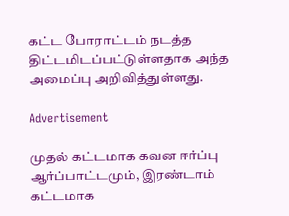கட்ட போராட்டம் நடத்த திட்டமிடப்பட்டுள்ளதாக அந்த அமைப்பு அறிவித்துள்ளது.

Advertisement

முதல் கட்டமாக கவன ஈர்ப்பு ஆர்ப்பாட்டமும், இரண்டாம் கட்டமாக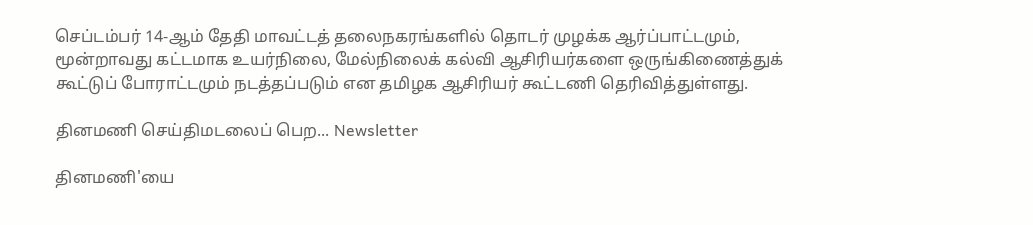செப்டம்பர் 14-ஆம் தேதி மாவட்டத் தலைநகரங்களில் தொடர் முழக்க ஆர்ப்பாட்டமும், மூன்றாவது கட்டமாக உயர்நிலை, மேல்நிலைக் கல்வி ஆசிரியர்களை ஒருங்கிணைத்துக் கூட்டுப் போராட்டமும் நடத்தப்படும் என தமிழக ஆசிரியர் கூட்டணி தெரிவித்துள்ளது.

தினமணி செய்திமடலைப் பெற... Newsletter

தினமணி'யை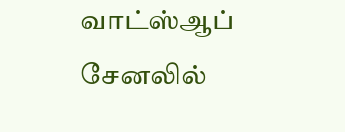வாட்ஸ்ஆப் சேனலில்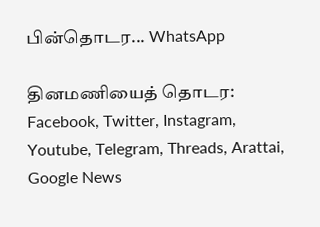பின்தொடர... WhatsApp

தினமணியைத் தொடர: Facebook, Twitter, Instagram, Youtube, Telegram, Threads, Arattai, Google News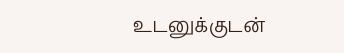உடனுக்குடன்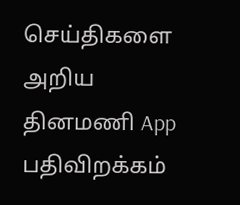செய்திகளை அறிய தினமணி App பதிவிறக்கம்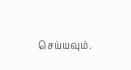செய்யவும்.